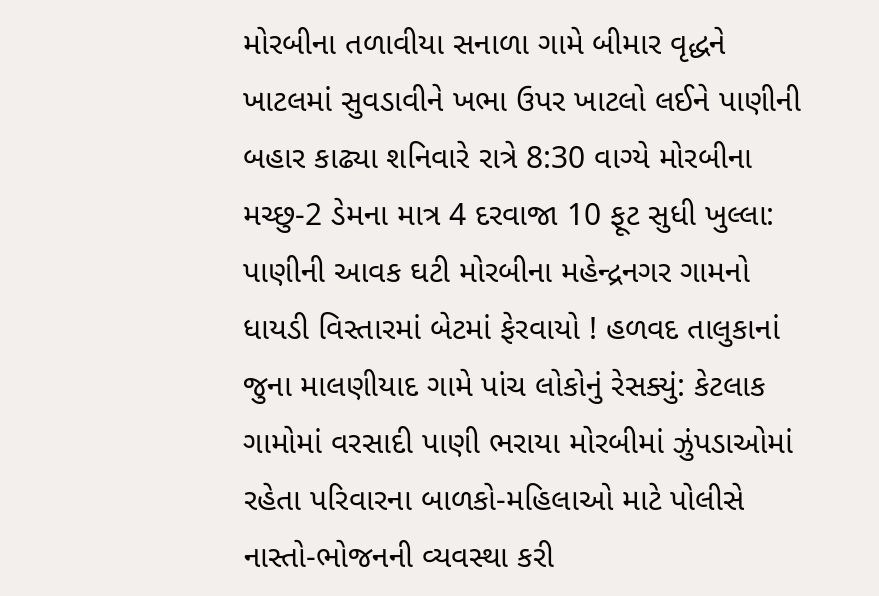મોરબીના તળાવીયા સનાળા ગામે બીમાર વૃદ્ધને ખાટલમાં સુવડાવીને ખભા ઉપર ખાટલો લઈને પાણીની બહાર કાઢ્યા શનિવારે રાત્રે 8:30 વાગ્યે મોરબીના મચ્છુ-2 ડેમના માત્ર 4 દરવાજા 10 ફૂટ સુધી ખુલ્લા: પાણીની આવક ઘટી મોરબીના મહેન્દ્રનગર ગામનો ધાયડી વિસ્તારમાં બેટમાં ફેરવાયો ! હળવદ તાલુકાનાં જુના માલણીયાદ ગામે પાંચ લોકોનું રેસક્યું: કેટલાક ગામોમાં વરસાદી પાણી ભરાયા મોરબીમાં ઝુંપડાઓમાં રહેતા પરિવારના બાળકો-મહિલાઓ માટે પોલીસે નાસ્તો-ભોજનની વ્યવસ્થા કરી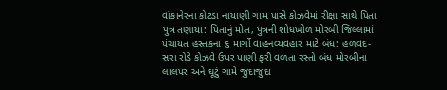વાંકાનેરના કોટડા નાયાણી ગામ પાસે કોઝવેમાં રીક્ષા સાથે પિતા પુત્ર તણાયા: પિતાનું મોત, પુત્રની શોધખોળ મોરબી જિલ્લામાં પંચાયત હસ્તકના ૬ માર્ગો વાહનવ્યવહાર માટે બંધ: હળવદ-સરા રોડે કોઝવે ઉપર પાણી ફરી વળતા રસ્તો બંધ મોરબીના લાલપર અને ઘૂટું ગામે જુદાજુદા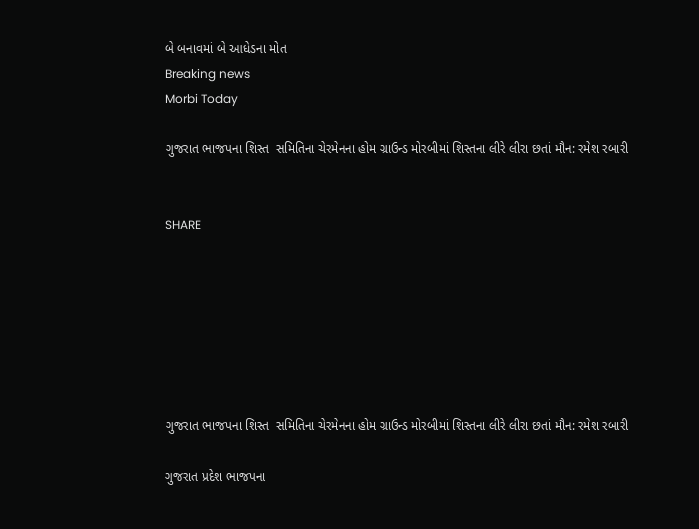બે બનાવમાં બે આધેડના મોત
Breaking news
Morbi Today

ગુજરાત ભાજપના શિસ્ત  સમિતિના ચેરમેનના હોમ ગ્રાઉન્ડ મોરબીમાં શિસ્તના લીરે લીરા છતાં મૌન: રમેશ રબારી


SHARE







ગુજરાત ભાજપના શિસ્ત  સમિતિના ચેરમેનના હોમ ગ્રાઉન્ડ મોરબીમાં શિસ્તના લીરે લીરા છતાં મૌન: રમેશ રબારી

ગુજરાત પ્રદેશ ભાજપના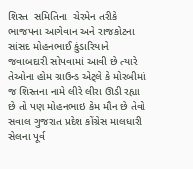શિસ્ત  સમિતિના  ચેરમેન તરીકે ભાજપના આગેવાન અને રાજકોટના સાંસદ મોહનભાઈ કુંડારિયાને જવાબદારી સોપવામાં આવી છે ત્યારે તેઓના હોમ ગ્રાઉન્ડ એટ્લે કે મોરબીમાં જ શિસ્તના નામે લીરે લીરા ઊડી રહ્યા છે તો પણ મોહનભાઇ કેમ મૌન છે તેવો સવાલ ગુજરાત પ્રદેશ કોંગ્રેસ માલધારી સેલના પૂર્વ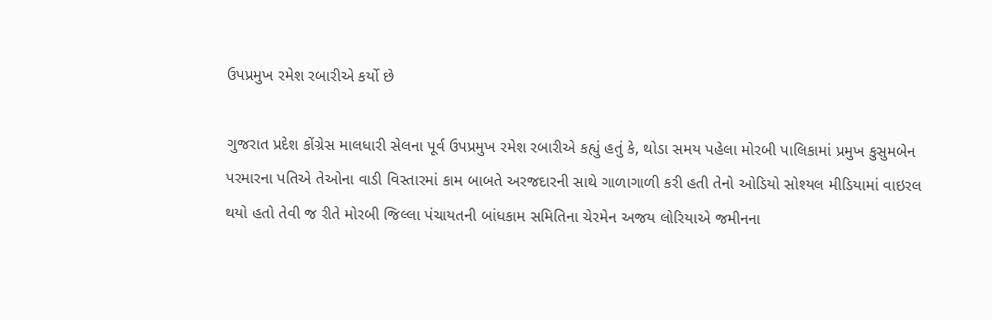ઉપપ્રમુખ રમેશ રબારીએ કર્યો છે

ગુજરાત પ્રદેશ કોંગ્રેસ માલધારી સેલના પૂર્વ ઉપપ્રમુખ રમેશ રબારીએ કહ્યું હતું કે, થોડા સમય પહેલા મોરબી પાલિકામાં પ્રમુખ કુસુમબેન પરમારના પતિએ તેઓના વાડી વિસ્તારમાં કામ બાબતે અરજદારની સાથે ગાળાગાળી કરી હતી તેનો ઓડિયો સોશ્યલ મીડિયામાં વાઇરલ થયો હતો તેવી જ રીતે મોરબી જિલ્લા પંચાયતની બાંધકામ સમિતિના ચેરમેન અજય લોરિયાએ જમીનના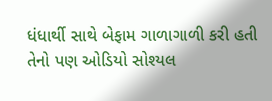ધંધાર્થી સાથે બેફામ ગાળાગાળી કરી હતી તેનો પણ ઓડિયો સોશ્યલ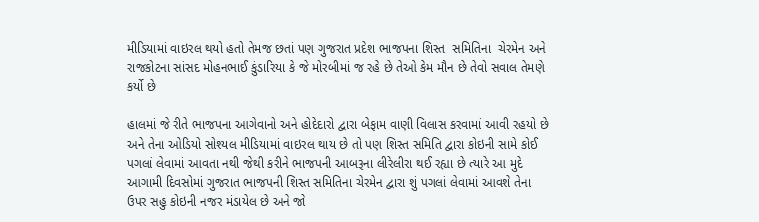મીડિયામાં વાઇરલ થયો હતો તેમજ છતાં પણ ગુજરાત પ્રદેશ ભાજપના શિસ્ત  સમિતિના  ચેરમેન અને રાજકોટના સાંસદ મોહનભાઈ કુંડારિયા કે જે મોરબીમાં જ રહે છે તેઓ કેમ મૌન છે તેવો સવાલ તેમણે કર્યો છે

હાલમાં જે રીતે ભાજપના આગેવાનો અને હોદેદારો દ્વારા બેફામ વાણી વિલાસ કરવામાં આવી રહયો છે અને તેના ઓડિયો સોશ્યલ મીડિયામાં વાઇરલ થાય છે તો પણ શિસ્ત સમિતિ દ્વારા કોઇની સામે કોઈ પગલાં લેવામાં આવતા નથી જેથી કરીને ભાજપની આબરૂના લીરેલીરા થઈ રહ્યા છે ત્યારે આ મુદે આગામી દિવસોમાં ગુજરાત ભાજપની શિસ્ત સમિતિના ચેરમેન દ્વારા શું પગલાં લેવામાં આવશે તેના ઉપર સહુ કોઇની નજર મંડાયેલ છે અને જો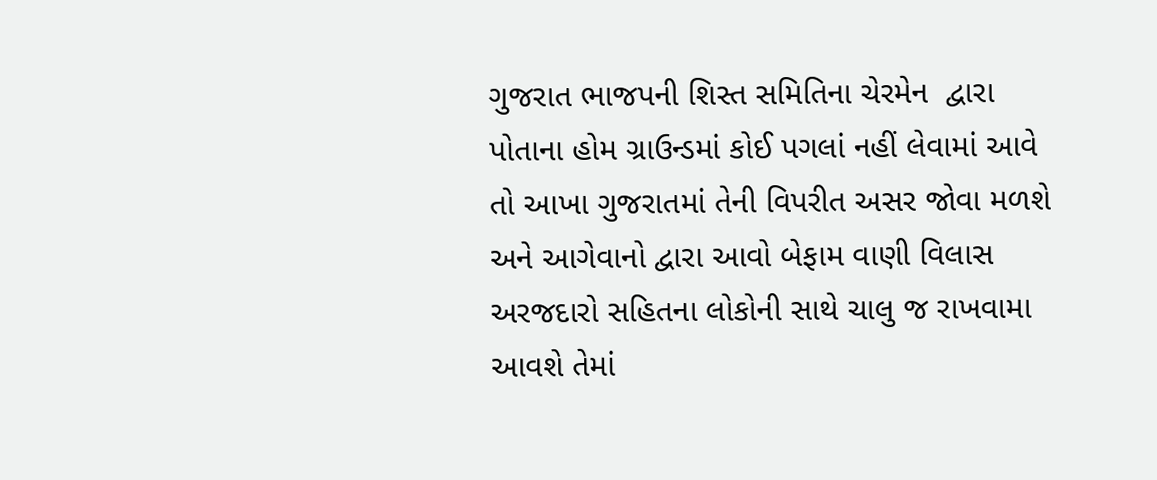ગુજરાત ભાજપની શિસ્ત સમિતિના ચેરમેન  દ્વારા પોતાના હોમ ગ્રાઉન્ડમાં કોઈ પગલાં નહીં લેવામાં આવે તો આખા ગુજરાતમાં તેની વિપરીત અસર જોવા મળશે અને આગેવાનો દ્વારા આવો બેફામ વાણી વિલાસ અરજદારો સહિતના લોકોની સાથે ચાલુ જ રાખવામા આવશે તેમાં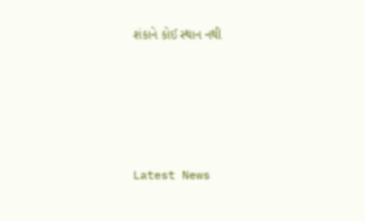શંકાને કોઈ સ્થાન નથી






Latest News